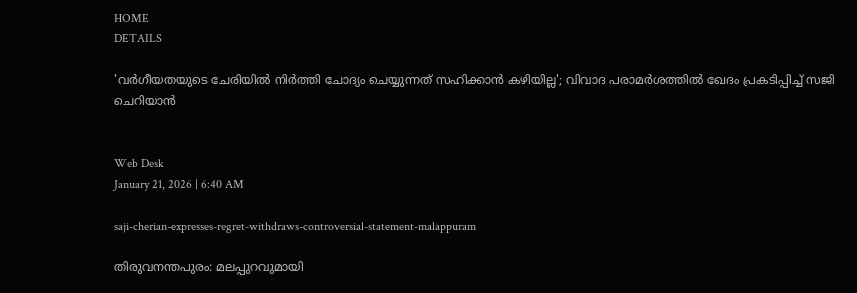HOME
DETAILS

'വര്‍ഗീയതയുടെ ചേരിയില്‍ നിര്‍ത്തി ചോദ്യം ചെയ്യുന്നത് സഹിക്കാന്‍ കഴിയില്ല'; വിവാദ പരാമര്‍ശത്തില്‍ ഖേദം പ്രകടിപ്പിച്ച് സജി ചെറിയാന്‍


Web Desk
January 21, 2026 | 6:40 AM

saji-cherian-expresses-regret-withdraws-controversial-statement-malappuram

തിരുവനന്തപുരം: മലപ്പുറവുമായി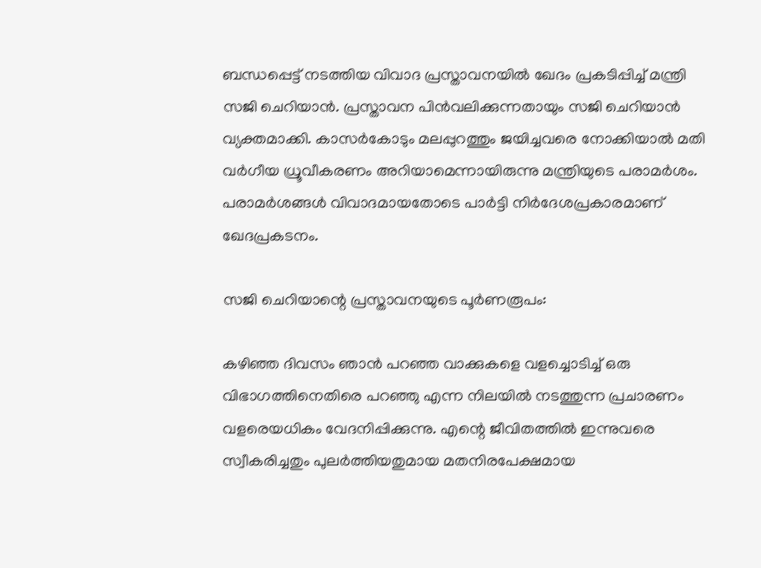ബന്ധപ്പെട്ട് നടത്തിയ വിവാദ പ്രസ്താവനയില്‍ ഖേദം പ്രകടിപ്പിച്ച് മന്ത്രി സജി ചെറിയാന്‍. പ്രസ്താവന പിന്‍വലിക്കുന്നതായും സജി ചെറിയാന്‍ വ്യക്തമാക്കി. കാസര്‍കോടും മലപ്പുറത്തും ജയിച്ചവരെ നോക്കിയാല്‍ മതി വര്‍ഗീയ ധ്രൂവീകരണം അറിയാമെന്നായിരുന്നു മന്ത്രിയുടെ പരാമര്‍ശം. പരാമര്‍ശങ്ങള്‍ വിവാദമായതോടെ പാര്‍ട്ടി നിര്‍ദേശപ്രകാരമാണ് ഖേദപ്രകടനം.

സജി ചെറിയാന്റെ പ്രസ്താവനയുടെ പൂര്‍ണരൂപം:

കഴിഞ്ഞ ദിവസം ഞാന്‍ പറഞ്ഞ വാക്കുകളെ വളച്ചൊടിച്ച് ഒരു വിഭാഗത്തിനെതിരെ പറഞ്ഞു എന്ന നിലയില്‍ നടത്തുന്ന പ്രചാരണം വളരെയധികം വേദനിപ്പിക്കുന്നു. എന്റെ ജീവിതത്തില്‍ ഇന്നുവരെ സ്വീകരിച്ചതും പുലര്‍ത്തിയതുമായ മതനിരപേക്ഷമായ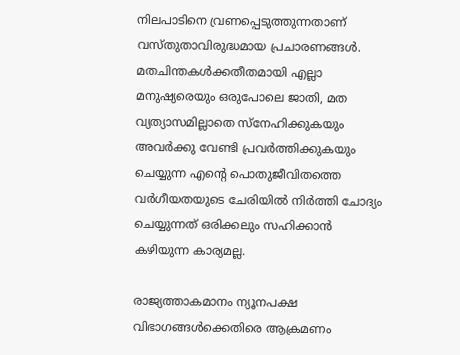നിലപാടിനെ വ്രണപ്പെടുത്തുന്നതാണ് വസ്തുതാവിരുദ്ധമായ പ്രചാരണങ്ങള്‍. മതചിന്തകള്‍ക്കതീതമായി എല്ലാ മനുഷ്യരെയും ഒരുപോലെ ജാതി, മത വ്യത്യാസമില്ലാതെ സ്‌നേഹിക്കുകയും അവര്‍ക്കു വേണ്ടി പ്രവര്‍ത്തിക്കുകയും ചെയ്യുന്ന എന്റെ പൊതുജീവിതത്തെ വര്‍ഗീയതയുടെ ചേരിയില്‍ നിര്‍ത്തി ചോദ്യം ചെയ്യുന്നത് ഒരിക്കലും സഹിക്കാന്‍ കഴിയുന്ന കാര്യമല്ല.

രാജ്യത്താകമാനം ന്യൂനപക്ഷ വിഭാഗങ്ങള്‍ക്കെതിരെ ആക്രമണം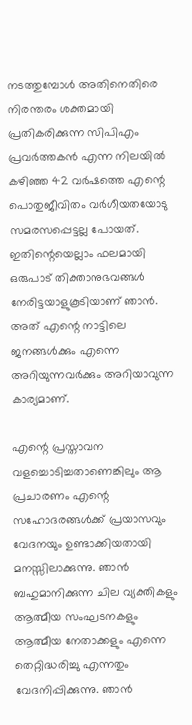നടത്തുമ്പോള്‍ അതിനെതിരെ നിരന്തരം ശക്തമായി പ്രതികരിക്കുന്ന സിപിഎം പ്രവര്‍ത്തകന്‍ എന്ന നിലയില്‍ കഴിഞ്ഞ 42 വര്‍ഷത്തെ എന്റെ പൊതുജീവിതം വര്‍ഗീയതയോടു സമരസപ്പെട്ടല്ല പോയത്. ഇതിന്റെയെല്ലാം ഫലമായി ഒരുപാട് തിക്താനുഭവങ്ങള്‍ നേരിട്ടയാളുകൂടിയാണ് ഞാന്‍. അത് എന്റെ നാട്ടിലെ ജനങ്ങള്‍ക്കും എന്നെ അറിയുന്നവര്‍ക്കും അറിയാവുന്ന കാര്യമാണ്.

എന്റെ പ്രസ്താവന വളച്ചൊടിച്ചതാണെങ്കിലും ആ പ്രചാരണം എന്റെ സഹോദരങ്ങള്‍ക്ക് പ്രയാസവും വേദനയും ഉണ്ടാക്കിയതായി മനസ്സിലാക്കുന്നു. ഞാന്‍ ബഹുമാനിക്കുന്ന ചില വ്യക്തികളും ആത്മീയ സംഘടനകളും ആത്മീയ നേതാക്കളും എന്നെ തെറ്റിദ്ധരിച്ചു എന്നതും വേദനിപ്പിക്കുന്നു. ഞാന്‍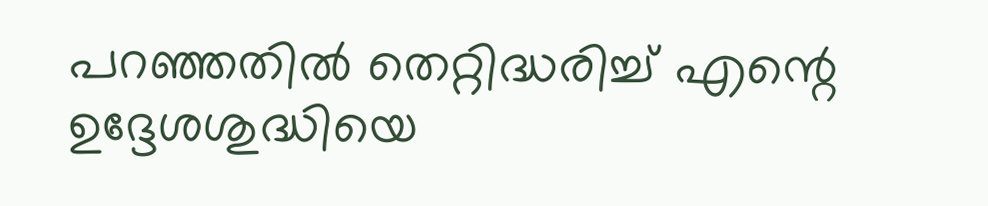പറഞ്ഞതില്‍ തെറ്റിദ്ധരിച്ച് എന്റെ ഉദ്ദേശശുദ്ധിയെ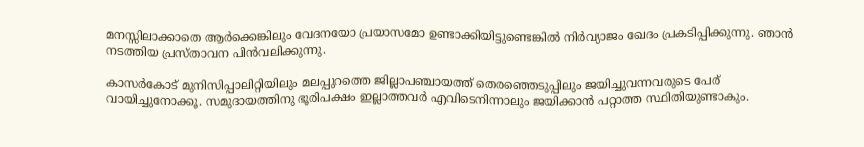മനസ്സിലാക്കാതെ ആര്‍ക്കെങ്കിലും വേദനയോ പ്രയാസമോ ഉണ്ടാക്കിയിട്ടുണ്ടെങ്കില്‍ നിര്‍വ്യാജം ഖേദം പ്രകടിപ്പിക്കുന്നു. ഞാന്‍ നടത്തിയ പ്രസ്താവന പിന്‍വലിക്കുന്നു.

കാസര്‍കോട് മുനിസിപ്പാലിറ്റിയിലും മലപ്പുറത്തെ ജില്ലാപഞ്ചായത്ത് തെരഞ്ഞെടുപ്പിലും ജയിച്ചുവന്നവരുടെ പേര് വായിച്ചുനോക്കൂ. സമുദായത്തിനു ഭൂരിപക്ഷം ഇല്ലാത്തവര്‍ എവിടെനിന്നാലും ജയിക്കാന്‍ പറ്റാത്ത സ്ഥിതിയുണ്ടാകും.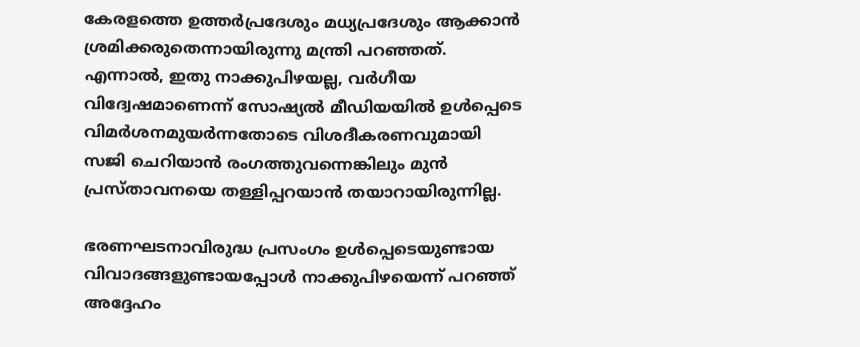കേരളത്തെ ഉത്തര്‍പ്രദേശും മധ്യപ്രദേശും ആക്കാന്‍ ശ്രമിക്കരുതെന്നായിരുന്നു മന്ത്രി പറഞ്ഞത്. എന്നാല്‍, ഇതു നാക്കുപിഴയല്ല, വര്‍ഗീയ വിദ്വേഷമാണെന്ന് സോഷ്യല്‍ മീഡിയയില്‍ ഉള്‍പ്പെടെ വിമര്‍ശനമുയര്‍ന്നതോടെ വിശദീകരണവുമായി സജി ചെറിയാന്‍ രംഗത്തുവന്നെങ്കിലും മുന്‍ പ്രസ്താവനയെ തള്ളിപ്പറയാന്‍ തയാറായിരുന്നില്ല.

ഭരണഘടനാവിരുദ്ധ പ്രസംഗം ഉള്‍പ്പെടെയുണ്ടായ വിവാദങ്ങളുണ്ടായപ്പോള്‍ നാക്കുപിഴയെന്ന് പറഞ്ഞ് അദ്ദേഹം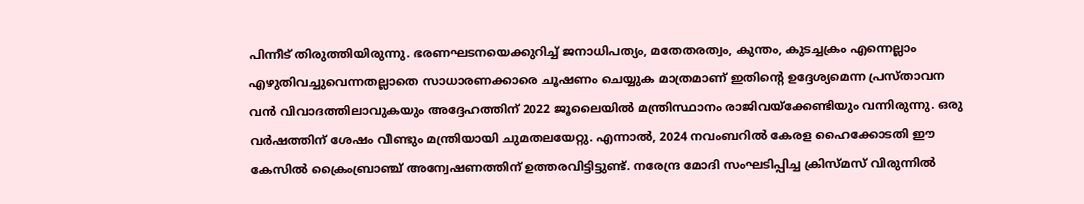പിന്നീട് തിരുത്തിയിരുന്നു. ഭരണഘടനയെക്കുറിച്ച് ജനാധിപത്യം, മതേതരത്വം, കുന്തം, കുടച്ചക്രം എന്നെല്ലാം എഴുതിവച്ചുവെന്നതല്ലാതെ സാധാരണക്കാരെ ചൂഷണം ചെയ്യുക മാത്രമാണ് ഇതിന്റെ ഉദ്ദേശ്യമെന്ന പ്രസ്താവന വന്‍ വിവാദത്തിലാവുകയും അദ്ദേഹത്തിന് 2022 ജൂലൈയില്‍ മന്ത്രിസ്ഥാനം രാജിവയ്‌ക്കേണ്ടിയും വന്നിരുന്നു. ഒരു വര്‍ഷത്തിന് ശേഷം വീണ്ടും മന്ത്രിയായി ചുമതലയേറ്റു. എന്നാല്‍, 2024 നവംബറില്‍ കേരള ഹൈക്കോടതി ഈ കേസില്‍ ക്രൈംബ്രാഞ്ച് അന്വേഷണത്തിന് ഉത്തരവിട്ടിട്ടുണ്ട്. നരേന്ദ്ര മോദി സംഘടിപ്പിച്ച ക്രിസ്മസ് വിരുന്നില്‍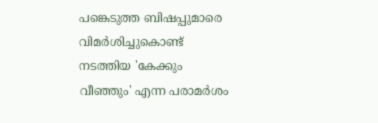പങ്കെടുത്ത ബിഷപ്പുമാരെ വിമര്‍ശിച്ചുകൊണ്ട് നടത്തിയ 'കേക്കും വീഞ്ഞും' എന്ന പരാമര്‍ശം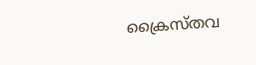ക്രൈസ്തവ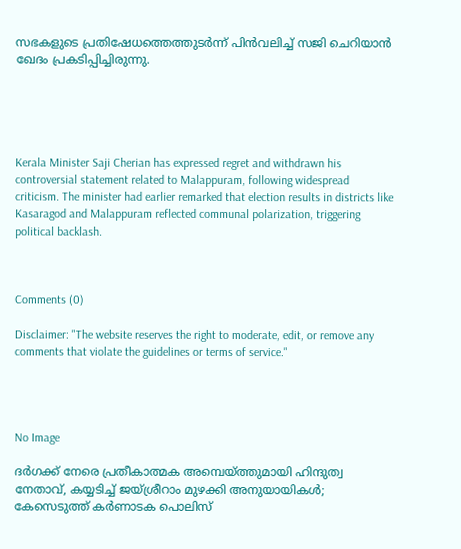സഭകളുടെ പ്രതിഷേധത്തെത്തുടര്‍ന്ന് പിന്‍വലിച്ച് സജി ചെറിയാന്‍ ഖേദം പ്രകടിപ്പിച്ചിരുന്നു.





Kerala Minister Saji Cherian has expressed regret and withdrawn his controversial statement related to Malappuram, following widespread criticism. The minister had earlier remarked that election results in districts like Kasaragod and Malappuram reflected communal polarization, triggering political backlash.



Comments (0)

Disclaimer: "The website reserves the right to moderate, edit, or remove any comments that violate the guidelines or terms of service."




No Image

ദര്‍ഗക്ക് നേരെ പ്രതീകാത്മക അമ്പെയ്ത്തുമായി ഹിന്ദുത്വ നേതാവ്, കയ്യടിച്ച് ജയ്ശ്രീറാം മുഴക്കി അനുയായികള്‍; കേസെടുത്ത് കര്‍ണാടക പൊലിസ്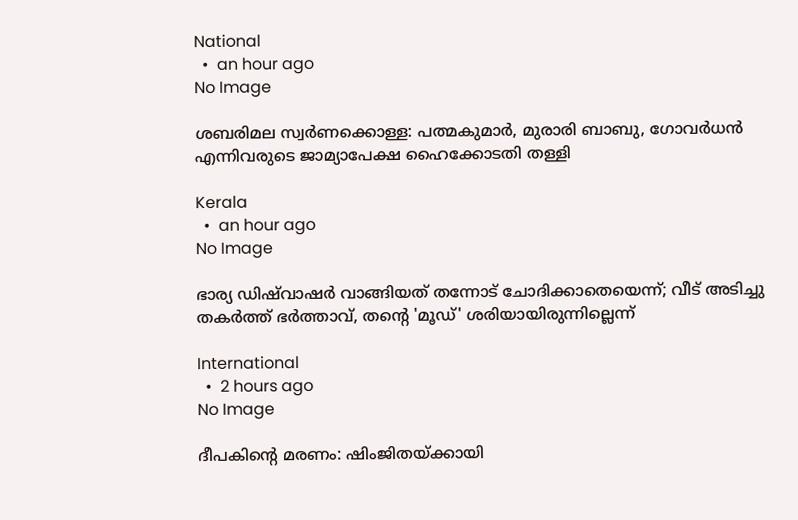National
  •  an hour ago
No Image

ശബരിമല സ്വര്‍ണക്കൊള്ള: പത്മകുമാര്‍, മുരാരി ബാബു, ഗോവര്‍ധന്‍ എന്നിവരുടെ ജാമ്യാപേക്ഷ ഹൈക്കോടതി തള്ളി

Kerala
  •  an hour ago
No Image

ഭാര്യ ഡിഷ്‌വാഷര്‍ വാങ്ങിയത് തന്നോട് ചോദിക്കാതെയെന്ന്; വീട് അടിച്ചു തകര്‍ത്ത് ഭര്‍ത്താവ്, തന്റെ 'മൂഡ്' ശരിയായിരുന്നില്ലെന്ന്

International
  •  2 hours ago
No Image

ദീപകിന്റെ മരണം: ഷിംജിതയ്ക്കായി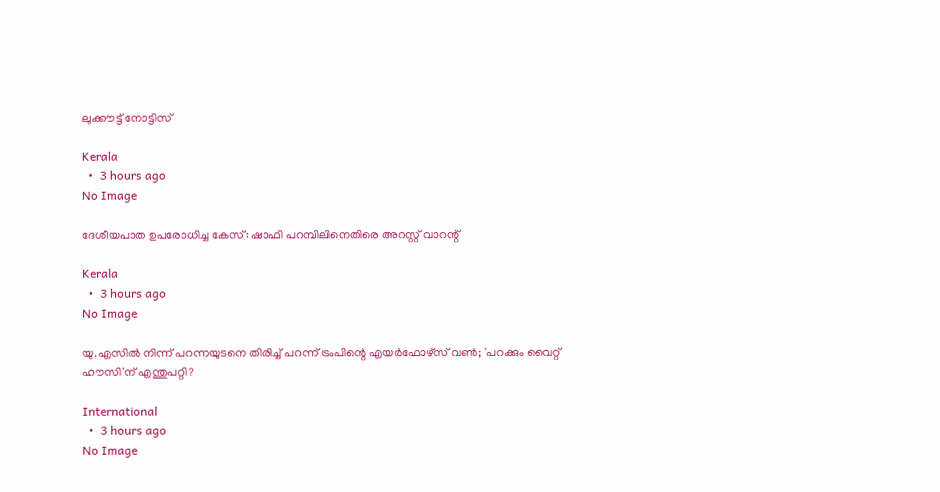ലുക്കൗട്ട് നോട്ടിസ്

Kerala
  •  3 hours ago
No Image

ദേശീയപാത ഉപരോധിച്ച കേസ്: ഷാഫി പറമ്പിലിനെതിരെ അറസ്റ്റ് വാറന്റ്

Kerala
  •  3 hours ago
No Image

യു.എസിൽ നിന്ന് പറന്നയുടനെ തിരിച്ച് പറന്ന് ട്രംപിന്റെ എയർഫോഴ്‌സ് വൺ; 'പറക്കും വൈറ്റ് ഹൗസി'ന് എന്തുപറ്റി?

International
  •  3 hours ago
No Image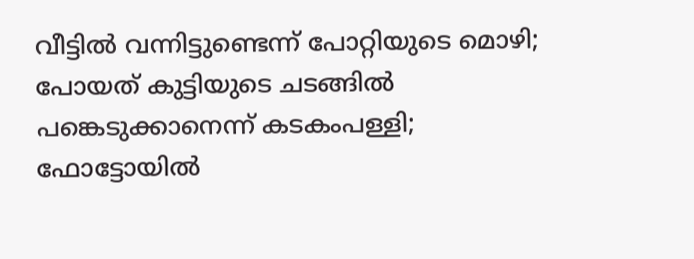വീട്ടില്‍ വന്നിട്ടുണ്ടെന്ന് പോറ്റിയുടെ മൊഴി; പോയത് കുട്ടിയുടെ ചടങ്ങില്‍ പങ്കെടുക്കാനെന്ന് കടകംപള്ളി; ഫോട്ടോയില്‍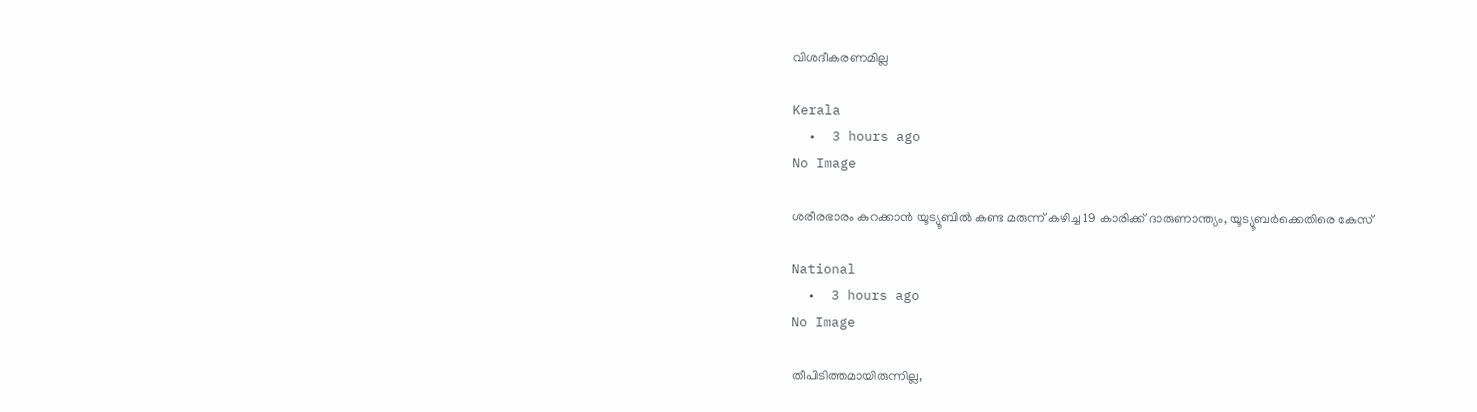വിശദീകരണമില്ല

Kerala
  •  3 hours ago
No Image

ശരീരഭാരം കുറക്കാന്‍ യൂട്യൂബില്‍ കണ്ട മരുന്ന് കഴിച്ച 19 കാരിക്ക് ദാരുണാന്ത്യം, യൂട്യൂബര്‍ക്കെതിരെ കേസ്

National
  •  3 hours ago
No Image

തീപിടിത്തമായിരുന്നില്ല,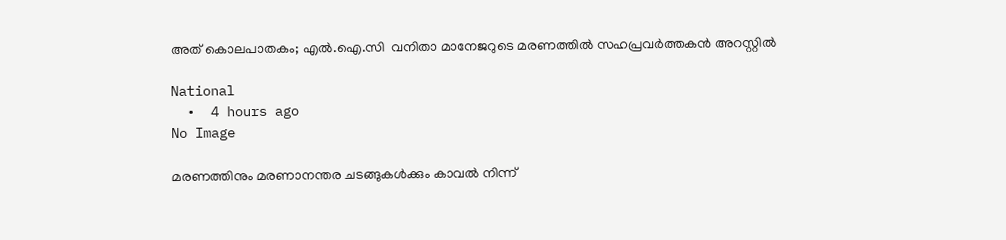അത് കൊലപാതകം; എല്‍.ഐ.സി  വനിതാ മാനേജറുടെ മരണത്തില്‍ സഹപ്രവര്‍ത്തകന്‍ അറസ്റ്റില്‍

National
  •  4 hours ago
No Image

മരണത്തിനും മരണാനന്തര ചടങ്ങുകള്‍ക്കും കാവല്‍ നിന്ന്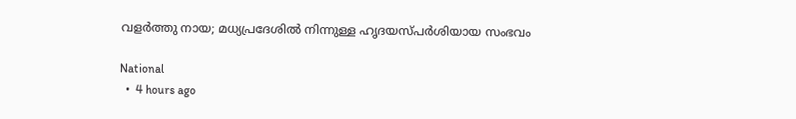വളര്‍ത്തു നായ; മധ്യപ്രദേശില്‍ നിന്നുള്ള ഹൃദയസ്പര്‍ശിയായ സംഭവം

National
  •  4 hours ago